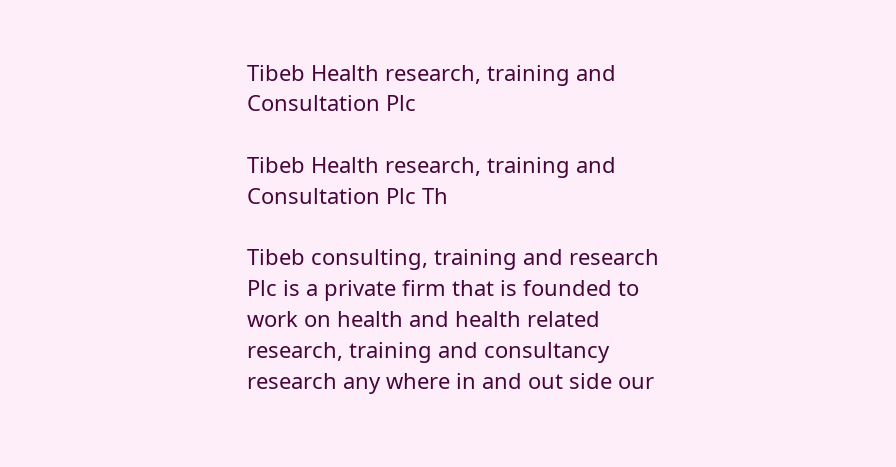Tibeb Health research, training and Consultation Plc

Tibeb Health research, training and Consultation Plc Th

Tibeb consulting, training and research Plc is a private firm that is founded to work on health and health related research, training and consultancy research any where in and out side our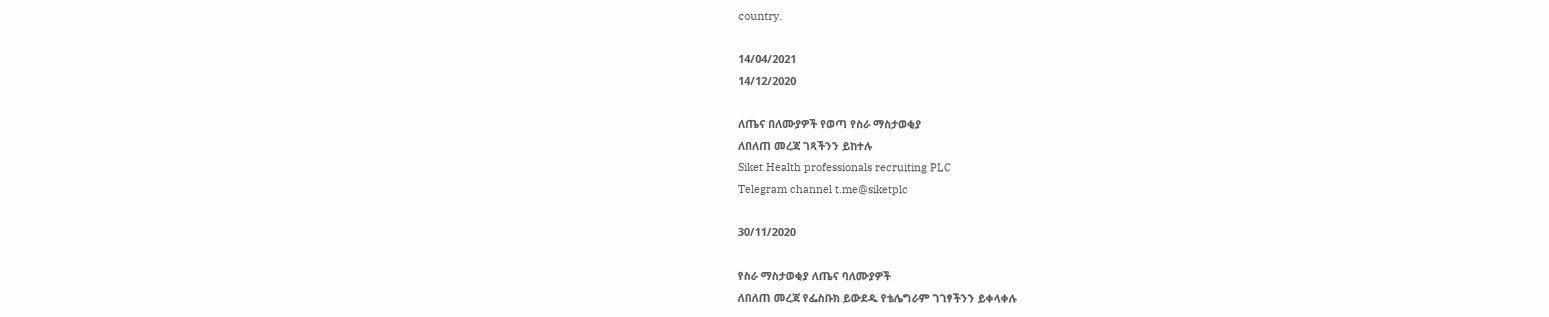country.

14/04/2021
14/12/2020

ለጤና በለሙያዎች የወጣ የስራ ማስታወቂያ
ለበለጠ መረጃ ገጻችንን ይከተሉ
Siket Health professionals recruiting PLC
Telegram channel t.me@siketplc

30/11/2020

የስራ ማስታወቂያ ለጤና ባለሙያዎች
ለበለጠ መረጃ የፌስቡክ ይውደዱ የቴሌግራም ገገፃችንን ይቀላቀሉ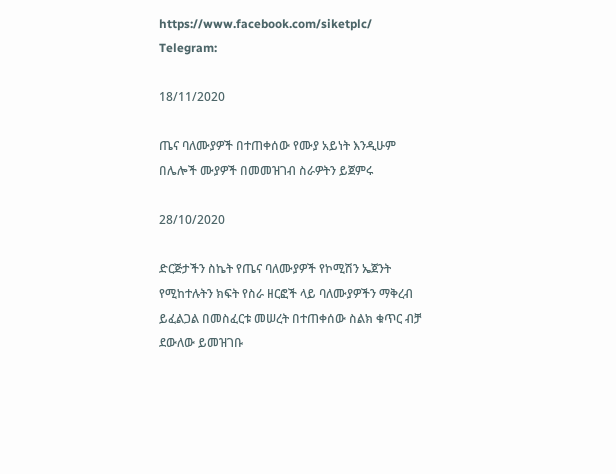https://www.facebook.com/siketplc/
Telegram:

18/11/2020

ጤና ባለሙያዎች በተጠቀሰው የሙያ አይነት እንዲሁም በሌሎች ሙያዎች በመመዝገብ ስራዎትን ይጀምሩ

28/10/2020

ድርጅታችን ስኬት የጤና ባለሙያዎች የኮሚሽን ኤጀንት የሚከተሉትን ክፍት የስራ ዘርፎች ላይ ባለሙያዎችን ማቅረብ ይፈልጋል በመስፈርቱ መሠረት በተጠቀሰው ስልክ ቁጥር ብቻ ደውለው ይመዝገቡ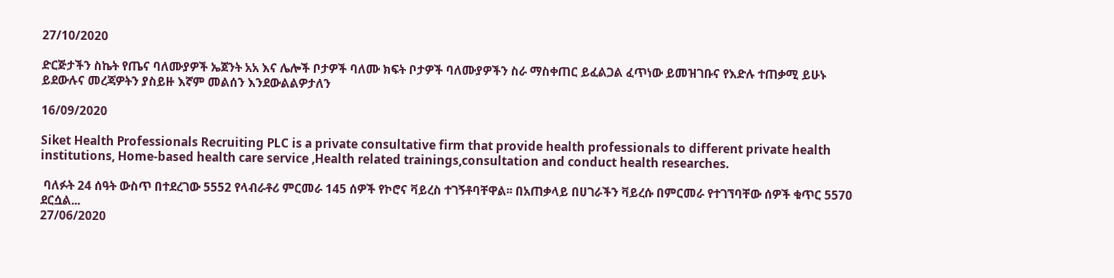27/10/2020

ድርጅታችን ስኬት የጤና ባለሙያዎች ኤጀንት አአ እና ሌሎች ቦታዎች ባለሙ ክፍት ቦታዎች ባለሙያዎችን ስራ ማስቀጠር ይፈልጋል ፈጥነው ይመዝገቡና የእድሉ ተጠቃሚ ይሁኑ
ይደውሉና መረጃዎትን ያስይዙ እኛም መልሰን እንደውልልዎታለን

16/09/2020

Siket Health Professionals Recruiting PLC is a private consultative firm that provide health professionals to different private health institutions, Home-based health care service ,Health related trainings,consultation and conduct health researches.

 ባለፉት 24 ሰዓት ውስጥ በተደረገው 5552 የላብራቶሪ ምርመራ 145 ሰዎች የኮሮና ቫይረስ ተገኝቶባቸዋል፡፡ በአጠቃላይ በሀገራችን ቫይረሱ በምርመራ የተገኘባቸው ሰዎች ቁጥር 5570 ደርሷል...
27/06/2020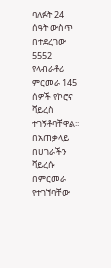ባለፉት 24 ሰዓት ውስጥ በተደረገው 5552 የላብራቶሪ ምርመራ 145 ሰዎች የኮሮና ቫይረስ ተገኝቶባቸዋል፡፡ በአጠቃላይ በሀገራችን ቫይረሱ በምርመራ የተገኘባቸው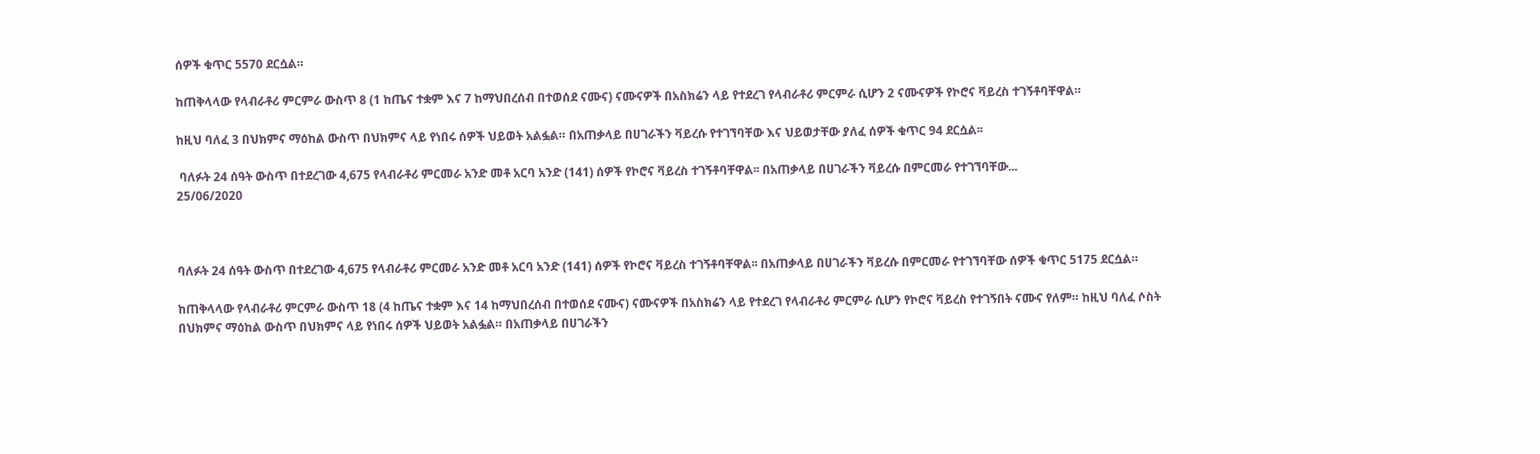ሰዎች ቁጥር 5570 ደርሷል።

ከጠቅላላው የላብራቶሪ ምርምራ ውስጥ 8 (1 ከጤና ተቋም እና 7 ከማህበረሰብ በተወሰደ ናሙና) ናሙናዎች በአስክሬን ላይ የተደረገ የላብራቶሪ ምርምራ ሲሆን 2 ናሙናዎች የኮሮና ቫይረስ ተገኝቶባቸዋል።

ከዚህ ባለፈ 3 በህክምና ማዕከል ውስጥ በህክምና ላይ የነበሩ ሰዎች ህይወት አልፏል። በአጠቃላይ በሀገራችን ቫይረሱ የተገኘባቸው እና ህይወታቸው ያለፈ ሰዎች ቁጥር 94 ደርሷል፡፡

 ባለፉት 24 ሰዓት ውስጥ በተደረገው 4,675 የላብራቶሪ ምርመራ አንድ መቶ አርባ አንድ (141) ሰዎች የኮሮና ቫይረስ ተገኝቶባቸዋል፡፡ በአጠቃላይ በሀገራችን ቫይረሱ በምርመራ የተገኘባቸው...
25/06/2020



ባለፉት 24 ሰዓት ውስጥ በተደረገው 4,675 የላብራቶሪ ምርመራ አንድ መቶ አርባ አንድ (141) ሰዎች የኮሮና ቫይረስ ተገኝቶባቸዋል፡፡ በአጠቃላይ በሀገራችን ቫይረሱ በምርመራ የተገኘባቸው ሰዎች ቁጥር 5175 ደርሷል።

ከጠቅላላው የላብራቶሪ ምርምራ ውስጥ 18 (4 ከጤና ተቋም እና 14 ከማህበረሰብ በተወሰደ ናሙና) ናሙናዎች በአስክሬን ላይ የተደረገ የላብራቶሪ ምርምራ ሲሆን የኮሮና ቫይረስ የተገኝበት ናሙና የለም። ከዚህ ባለፈ ሶስት በህክምና ማዕከል ውስጥ በህክምና ላይ የነበሩ ሰዎች ህይወት አልፏል። በአጠቃላይ በሀገራችን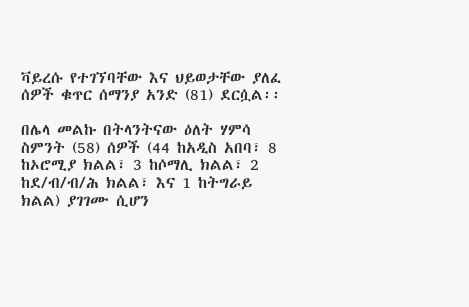ቫይረሱ የተገኘባቸው እና ህይወታቸው ያለፈ ሰዎች ቁጥር ሰማንያ አንድ (81) ደርሷል፡፡

በሌላ መልኩ በትላንትናው ዕለት ሃምሳ ስምንት (58) ሰዎች (44 ከአዲስ አበባ፣ 8 ከኦሮሚያ ክልል፣ 3 ከሶማሊ ክልል፣ 2 ከደ/ብ/ብ/ሕ ክልል፣ እና 1 ከትግራይ ክልል) ያገገሙ ሲሆን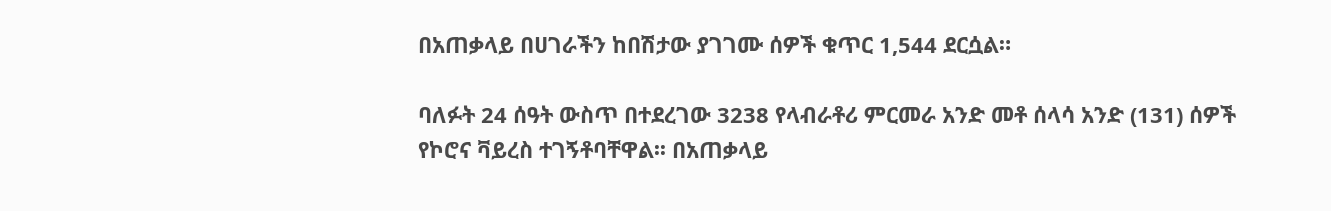በአጠቃላይ በሀገራችን ከበሽታው ያገገሙ ሰዎች ቁጥር 1,544 ደርሷል።

ባለፉት 24 ሰዓት ውስጥ በተደረገው 3238 የላብራቶሪ ምርመራ አንድ መቶ ሰላሳ አንድ (131) ሰዎች የኮሮና ቫይረስ ተገኝቶባቸዋል፡፡ በአጠቃላይ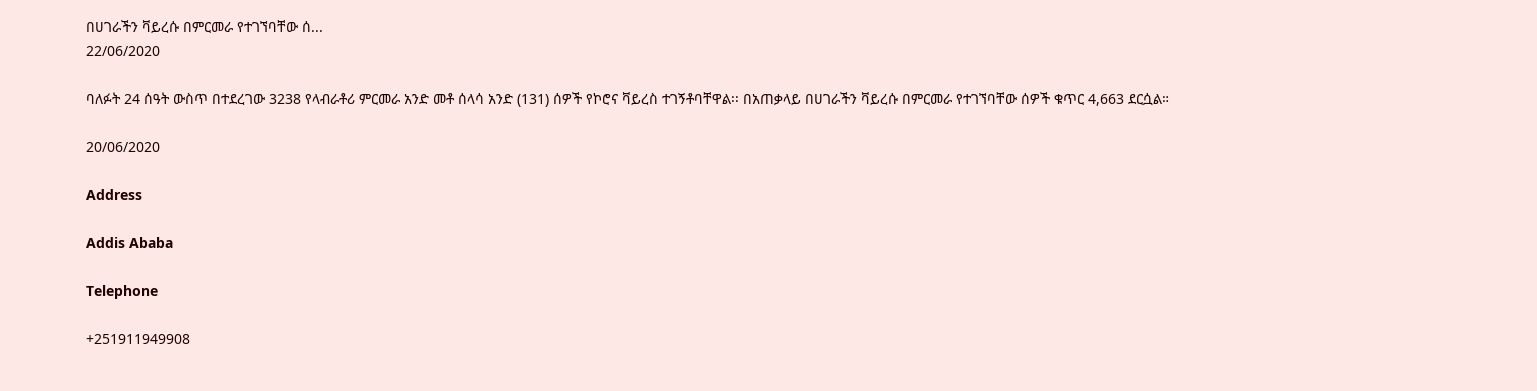በሀገራችን ቫይረሱ በምርመራ የተገኘባቸው ሰ...
22/06/2020

ባለፉት 24 ሰዓት ውስጥ በተደረገው 3238 የላብራቶሪ ምርመራ አንድ መቶ ሰላሳ አንድ (131) ሰዎች የኮሮና ቫይረስ ተገኝቶባቸዋል፡፡ በአጠቃላይ በሀገራችን ቫይረሱ በምርመራ የተገኘባቸው ሰዎች ቁጥር 4,663 ደርሷል።

20/06/2020

Address

Addis Ababa

Telephone

+251911949908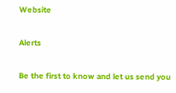Website

Alerts

Be the first to know and let us send you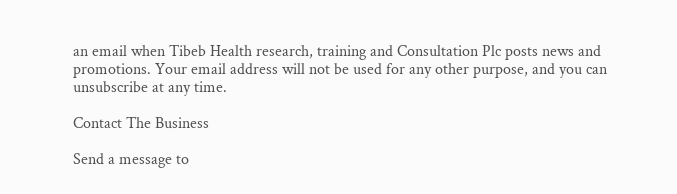an email when Tibeb Health research, training and Consultation Plc posts news and promotions. Your email address will not be used for any other purpose, and you can unsubscribe at any time.

Contact The Business

Send a message to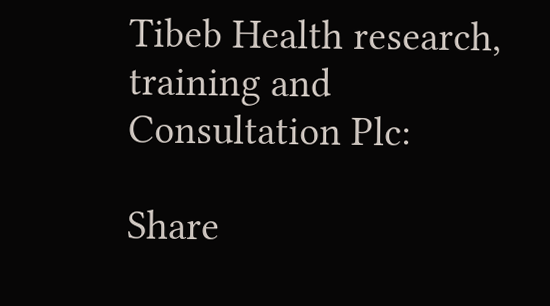Tibeb Health research, training and Consultation Plc:

Share